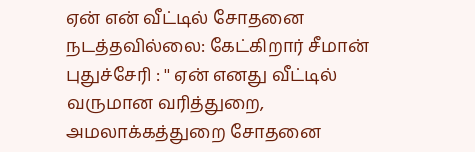ஏன் என் வீட்டில் சோதனை நடத்தவில்லை: கேட்கிறார் சீமான்
புதுச்சேரி : '' ஏன் எனது வீட்டில் வருமான வரித்துறை, அமலாக்கத்துறை சோதனை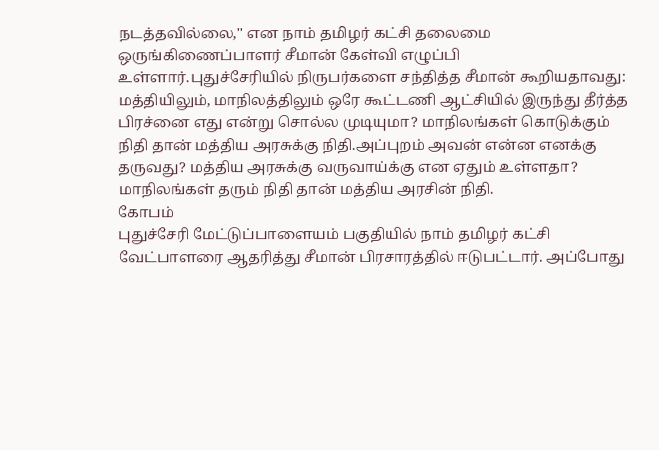நடத்தவில்லை,'' என நாம் தமிழர் கட்சி தலைமை ஒருங்கிணைப்பாளர் சீமான் கேள்வி எழுப்பி உள்ளார்.புதுச்சேரியில் நிருபர்களை சந்தித்த சீமான் கூறியதாவது: மத்தியிலும், மாநிலத்திலும் ஒரே கூட்டணி ஆட்சியில் இருந்து தீர்த்த பிரச்னை எது என்று சொல்ல முடியுமா? மாநிலங்கள் கொடுக்கும் நிதி தான் மத்திய அரசுக்கு நிதி.அப்புறம் அவன் என்ன எனக்கு தருவது? மத்திய அரசுக்கு வருவாய்க்கு என ஏதும் உள்ளதா? மாநிலங்கள் தரும் நிதி தான் மத்திய அரசின் நிதி.
கோபம்
புதுச்சேரி மேட்டுப்பாளையம் பகுதியில் நாம் தமிழர் கட்சி வேட்பாளரை ஆதரித்து சீமான் பிரசாரத்தில் ஈடுபட்டார். அப்போது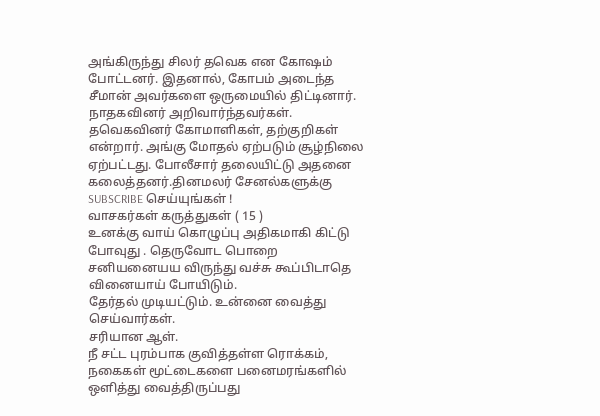அங்கிருந்து சிலர் தவெக என கோஷம் போட்டனர். இதனால், கோபம் அடைந்த சீமான் அவர்களை ஒருமையில் திட்டினார். நாதகவினர் அறிவார்ந்தவர்கள். தவெகவினர் கோமாளிகள், தற்குறிகள் என்றார். அங்கு மோதல் ஏற்படும் சூழ்நிலை ஏற்பட்டது. போலீசார் தலையிட்டு அதனை கலைத்தனர்.தினமலர் சேனல்களுக்கு SUBSCRIBE செய்யுங்கள் !
வாசகர்கள் கருத்துகள் ( 15 )
உனக்கு வாய் கொழுப்பு அதிகமாகி கிட்டு போவுது . தெருவோட பொறை சனியனையய விருந்து வச்சு கூப்பிடாதெ வினையாய் போயிடும்.
தேர்தல் முடியட்டும். உன்னை வைத்து செய்வார்கள்.
சரியான ஆள்.
நீ சட்ட புரம்பாக குவித்தள்ள ரொக்கம், நகைகள் மூட்டைகளை பனைமரங்களில் ஒளித்து வைத்திருப்பது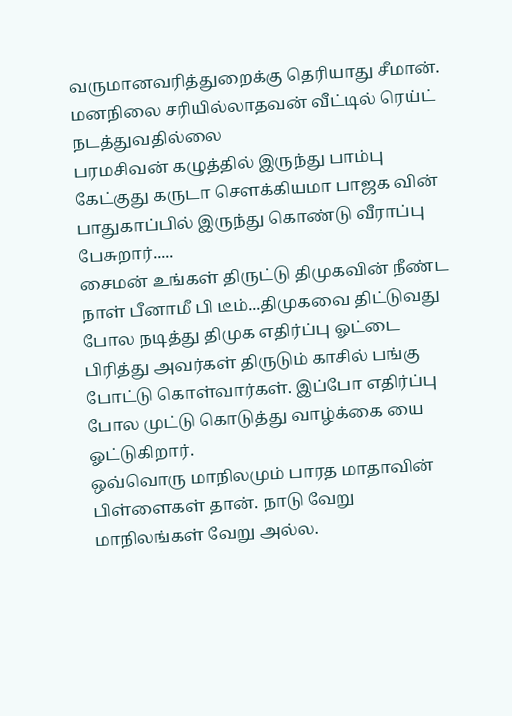வருமானவரித்துறைக்கு தெரியாது சீமான்.
மனநிலை சரியில்லாதவன் வீட்டில் ரெய்ட் நடத்துவதில்லை
பரமசிவன் கழுத்தில் இருந்து பாம்பு கேட்குது கருடா சௌக்கியமா பாஜக வின் பாதுகாப்பில் இருந்து கொண்டு வீராப்பு பேசுறார்.....
சைமன் உங்கள் திருட்டு திமுகவின் நீண்ட நாள் பீனாமீ பி டீம்...திமுகவை திட்டுவது போல நடித்து திமுக எதிர்ப்பு ஓட்டை பிரித்து அவர்கள் திருடும் காசில் பங்கு போட்டு கொள்வார்கள். இப்போ எதிர்ப்பு போல முட்டு கொடுத்து வாழ்க்கை யை ஓட்டுகிறார்.
ஒவ்வொரு மாநிலமும் பாரத மாதாவின் பிள்ளைகள் தான். நாடு வேறு மாநிலங்கள் வேறு அல்ல.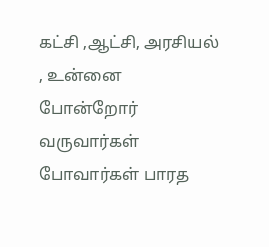கட்சி ,ஆட்சி, அரசியல் , உன்னை போன்றோர் வருவார்கள் போவார்கள் பாரத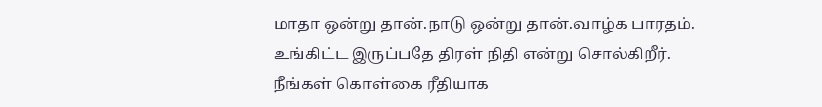மாதா ஒன்று தான்.நாடு ஒன்று தான்.வாழ்க பாரதம்.
உங்கிட்ட இருப்பதே திரள் நிதி என்று சொல்கிறீர்.
நீங்கள் கொள்கை ரீதியாக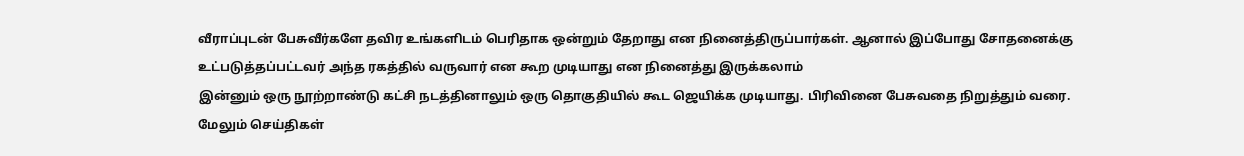வீராப்புடன் பேசுவீர்களே தவிர உங்களிடம் பெரிதாக ஒன்றும் தேறாது என நினைத்திருப்பார்கள். ஆனால் இப்போது சோதனைக்கு உட்படுத்தப்பட்டவர் அந்த ரகத்தில் வருவார் என கூற முடியாது என நினைத்து இருக்கலாம்
இன்னும் ஒரு நூற்றாண்டு கட்சி நடத்தினாலும் ஒரு தொகுதியில் கூட ஜெயிக்க முடியாது. பிரிவினை பேசுவதை நிறுத்தும் வரை.
மேலும் செய்திகள்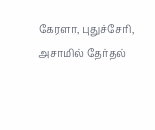கேரளா, புதுச்சேரி, அசாமில் தேர்தல்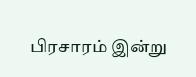பிரசாரம் இன்று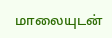மாலையுடன்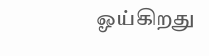ஓய்கிறது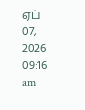ஏப் 07, 2026 09:16 am